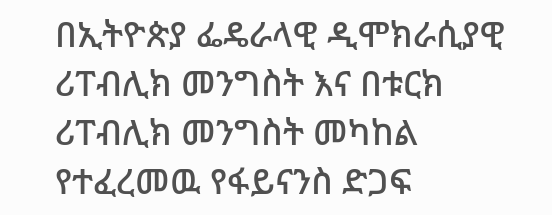በኢትዮጵያ ፌዴራላዊ ዲሞክራሲያዊ ሪፐብሊክ መንግስት እና በቱርክ ሪፐብሊክ መንግስት መካከል የተፈረመዉ የፋይናንስ ድጋፍ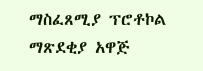ማስፈጸሚያ ፕሮቶኮል ማጽደቂያ አዋጅ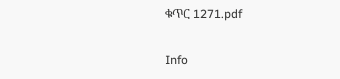ቁጥር 1271.pdf

Info